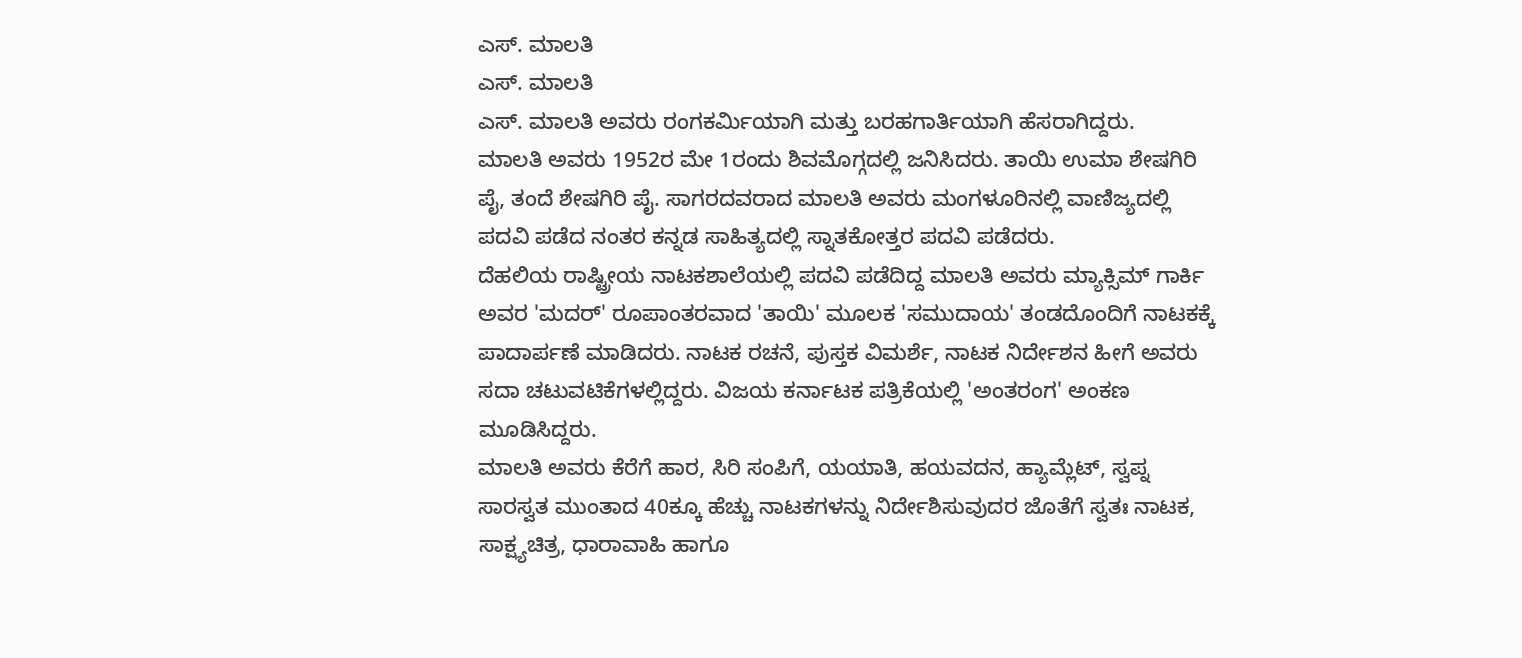ಎಸ್. ಮಾಲತಿ
ಎಸ್. ಮಾಲತಿ
ಎಸ್. ಮಾಲತಿ ಅವರು ರಂಗಕರ್ಮಿಯಾಗಿ ಮತ್ತು ಬರಹಗಾರ್ತಿಯಾಗಿ ಹೆಸರಾಗಿದ್ದರು.
ಮಾಲತಿ ಅವರು 1952ರ ಮೇ 1ರಂದು ಶಿವಮೊಗ್ಗದಲ್ಲಿ ಜನಿಸಿದರು. ತಾಯಿ ಉಮಾ ಶೇಷಗಿರಿ ಪೈ, ತಂದೆ ಶೇಷಗಿರಿ ಪೈ. ಸಾಗರದವರಾದ ಮಾಲತಿ ಅವರು ಮಂಗಳೂರಿನಲ್ಲಿ ವಾಣಿಜ್ಯದಲ್ಲಿ ಪದವಿ ಪಡೆದ ನಂತರ ಕನ್ನಡ ಸಾಹಿತ್ಯದಲ್ಲಿ ಸ್ನಾತಕೋತ್ತರ ಪದವಿ ಪಡೆದರು.
ದೆಹಲಿಯ ರಾಷ್ಟ್ರೀಯ ನಾಟಕಶಾಲೆಯಲ್ಲಿ ಪದವಿ ಪಡೆದಿದ್ದ ಮಾಲತಿ ಅವರು ಮ್ಯಾಕ್ಸಿಮ್ ಗಾರ್ಕಿ ಅವರ 'ಮದರ್' ರೂಪಾಂತರವಾದ 'ತಾಯಿ' ಮೂಲಕ 'ಸಮುದಾಯ' ತಂಡದೊಂದಿಗೆ ನಾಟಕಕ್ಕೆ ಪಾದಾರ್ಪಣೆ ಮಾಡಿದರು. ನಾಟಕ ರಚನೆ, ಪುಸ್ತಕ ವಿಮರ್ಶೆ, ನಾಟಕ ನಿರ್ದೇಶನ ಹೀಗೆ ಅವರು ಸದಾ ಚಟುವಟಿಕೆಗಳಲ್ಲಿದ್ದರು. ವಿಜಯ ಕರ್ನಾಟಕ ಪತ್ರಿಕೆಯಲ್ಲಿ 'ಅಂತರಂಗ' ಅಂಕಣ ಮೂಡಿಸಿದ್ದರು.
ಮಾಲತಿ ಅವರು ಕೆರೆಗೆ ಹಾರ, ಸಿರಿ ಸಂಪಿಗೆ, ಯಯಾತಿ, ಹಯವದನ, ಹ್ಯಾಮ್ಲೆಟ್, ಸ್ವಪ್ನ ಸಾರಸ್ವತ ಮುಂತಾದ 40ಕ್ಕೂ ಹೆಚ್ಚು ನಾಟಕಗಳನ್ನು ನಿರ್ದೇಶಿಸುವುದರ ಜೊತೆಗೆ ಸ್ವತಃ ನಾಟಕ, ಸಾಕ್ಷ್ಯಚಿತ್ರ, ಧಾರಾವಾಹಿ ಹಾಗೂ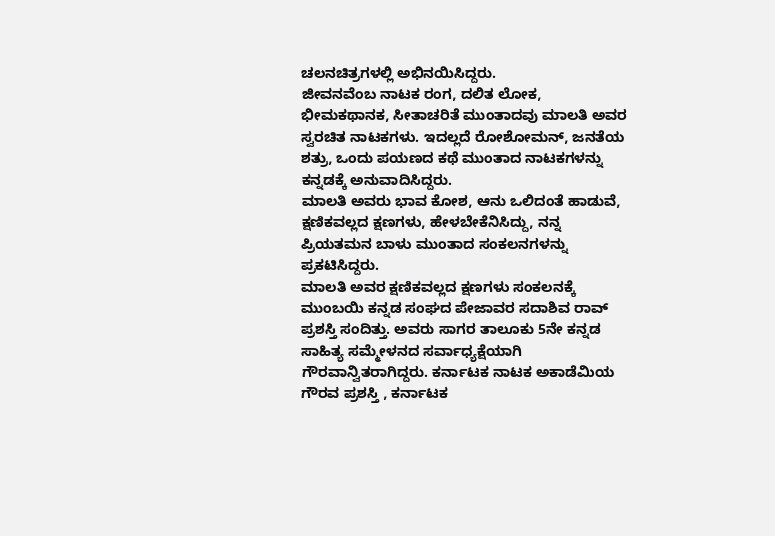ಚಲನಚಿತ್ರಗಳಲ್ಲಿ ಅಭಿನಯಿಸಿದ್ದರು.
ಜೀವನವೆಂಬ ನಾಟಕ ರಂಗ, ದಲಿತ ಲೋಕ, ಭೀಮಕಥಾನಕ, ಸೀತಾಚರಿತೆ ಮುಂತಾದವು ಮಾಲತಿ ಅವರ ಸ್ವರಚಿತ ನಾಟಕಗಳು. ಇದಲ್ಲದೆ ರೋಶೋಮನ್, ಜನತೆಯ ಶತ್ರು, ಒಂದು ಪಯಣದ ಕಥೆ ಮುಂತಾದ ನಾಟಕಗಳನ್ನು ಕನ್ನಡಕ್ಕೆ ಅನುವಾದಿಸಿದ್ದರು.
ಮಾಲತಿ ಅವರು ಭಾವ ಕೋಶ, ಆನು ಒಲಿದಂತೆ ಹಾಡುವೆ, ಕ್ಷಣಿಕವಲ್ಲದ ಕ್ಷಣಗಳು, ಹೇಳಬೇಕೆನಿಸಿದ್ದು, ನನ್ನ ಪ್ರಿಯತಮನ ಬಾಳು ಮುಂತಾದ ಸಂಕಲನಗಳನ್ನು ಪ್ರಕಟಿಸಿದ್ದರು.
ಮಾಲತಿ ಅವರ ಕ್ಷಣಿಕವಲ್ಲದ ಕ್ಷಣಗಳು ಸಂಕಲನಕ್ಕೆ ಮುಂಬಯಿ ಕನ್ನಡ ಸಂಘದ ಪೇಜಾವರ ಸದಾಶಿವ ರಾವ್ ಪ್ರಶಸ್ತಿ ಸಂದಿತ್ತು. ಅವರು ಸಾಗರ ತಾಲೂಕು 5ನೇ ಕನ್ನಡ ಸಾಹಿತ್ಯ ಸಮ್ಮೇಳನದ ಸರ್ವಾಧ್ಯಕ್ಷೆಯಾಗಿ ಗೌರವಾನ್ವಿತರಾಗಿದ್ದರು. ಕರ್ನಾಟಕ ನಾಟಕ ಅಕಾಡೆಮಿಯ ಗೌರವ ಪ್ರಶಸ್ತಿ , ಕರ್ನಾಟಕ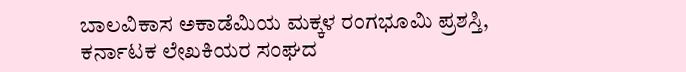ಬಾಲವಿಕಾಸ ಅಕಾಡೆಮಿಯ ಮಕ್ಕಳ ರಂಗಭೂಮಿ ಪ್ರಶಸ್ತಿ, ಕರ್ನಾಟಕ ಲೇಖಕಿಯರ ಸಂಘದ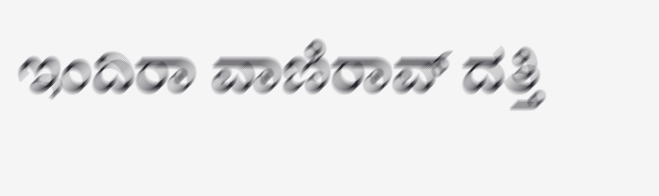ಇಂದಿರಾ ವಾಣಿರಾವ್ ದತ್ತಿ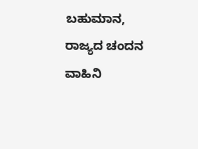ಬಹುಮಾನ, ರಾಜ್ಯದ ಚಂದನ ವಾಹಿನಿ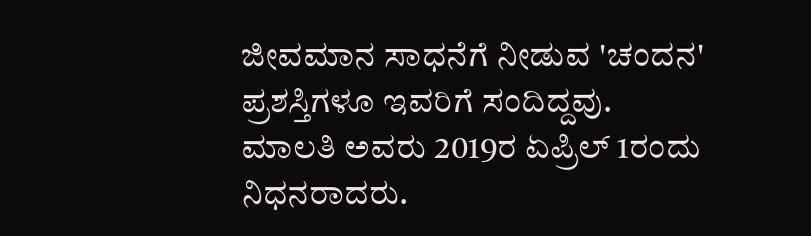ಜೀವಮಾನ ಸಾಧನೆಗೆ ನೀಡುವ 'ಚಂದನ' ಪ್ರಶಸ್ತಿಗಳೂ ಇವರಿಗೆ ಸಂದಿದ್ದವು.
ಮಾಲತಿ ಅವರು 2019ರ ಏಪ್ರಿಲ್ 1ರಂದು ನಿಧನರಾದರು.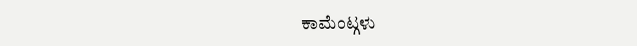ಕಾಮೆಂಟ್ಗಳು